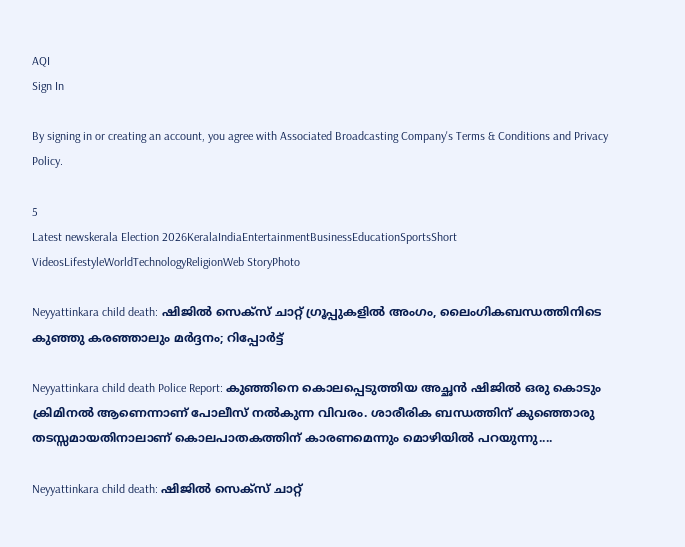AQI
Sign In

By signing in or creating an account, you agree with Associated Broadcasting Company's Terms & Conditions and Privacy Policy.

5
Latest newskerala Election 2026KeralaIndiaEntertainmentBusinessEducationSportsShort VideosLifestyleWorldTechnologyReligionWeb StoryPhoto

Neyyattinkara child death: ഷിജിൽ സെക്സ് ചാറ്റ് ഗ്രൂപ്പുകളിൽ അംഗം, ലൈംഗികബന്ധത്തിനിടെ കുഞ്ഞു കരഞ്ഞാലും മർദ്ദനം; റിപ്പോർട്ട്‌

Neyyattinkara child death Police Report: കുഞ്ഞിനെ കൊലപ്പെടുത്തിയ അച്ഛൻ ഷിജിൽ ഒരു കൊടും ക്രിമിനൽ ആണെന്നാണ് പോലീസ് നൽകുന്ന വിവരം. ശാരീരിക ബന്ധത്തിന് കുഞ്ഞൊരു തടസ്സമായതിനാലാണ് കൊലപാതകത്തിന് കാരണമെന്നും മൊഴിയിൽ പറയുന്നു....

Neyyattinkara child death: ഷിജിൽ സെക്സ് ചാറ്റ്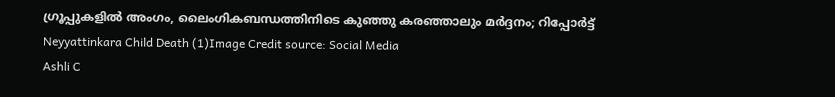ഗ്രൂപ്പുകളിൽ അംഗം, ലൈംഗികബന്ധത്തിനിടെ കുഞ്ഞു കരഞ്ഞാലും മർദ്ദനം; റിപ്പോർട്ട്‌
Neyyattinkara Child Death (1)Image Credit source: Social Media
Ashli C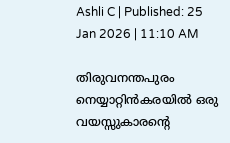Ashli C | Published: 25 Jan 2026 | 11:10 AM

തിരുവനന്തപുരം നെയ്യാറ്റിൻകരയിൽ ഒരു വയസ്സുകാരന്റെ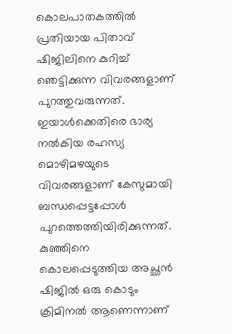കൊലപാതകത്തിൽ പ്രതിയായ പിതാവ് ഷിജിലിനെ കുറിച്ച് ഞെട്ടിക്കുന്ന വിവരങ്ങളാണ് പുറത്തുവരുന്നത്. ഇയാൾക്കെതിരെ ഭാര്യ നൽകിയ രഹസ്യ മൊഴിമഴയുടെ വിവരങ്ങളാണ് കേസുമായി ബന്ധപ്പെട്ടപ്പോൾ പുറത്തെത്തിയിരിക്കുന്നത്. കുഞ്ഞിനെ കൊലപ്പെടുത്തിയ അച്ഛൻ ഷിജിൽ ഒരു കൊടും ക്രിമിനൽ ആണെന്നാണ്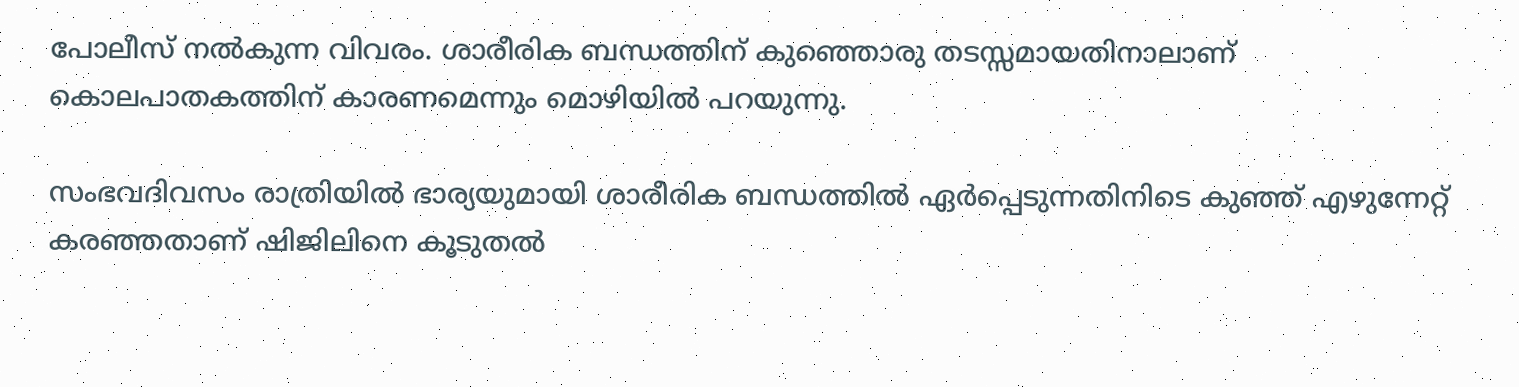പോലീസ് നൽകുന്ന വിവരം. ശാരീരിക ബന്ധത്തിന് കുഞ്ഞൊരു തടസ്സമായതിനാലാണ് കൊലപാതകത്തിന് കാരണമെന്നും മൊഴിയിൽ പറയുന്നു.

സംഭവദിവസം രാത്രിയിൽ ഭാര്യയുമായി ശാരീരിക ബന്ധത്തിൽ ഏർപ്പെടുന്നതിനിടെ കുഞ്ഞ് എഴുന്നേറ്റ് കരഞ്ഞതാണ് ഷിജിലിനെ കൂടുതൽ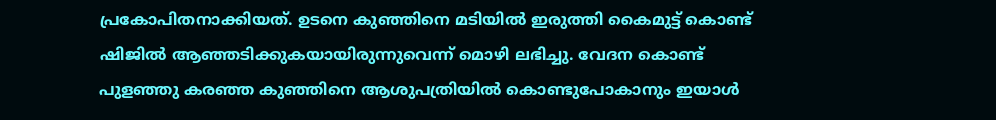പ്രകോപിതനാക്കിയത്. ഉടനെ കുഞ്ഞിനെ മടിയിൽ ഇരുത്തി കൈമുട്ട് കൊണ്ട് ഷിജിൽ ആഞ്ഞടിക്കുകയായിരുന്നുവെന്ന് മൊഴി ലഭിച്ചു. വേദന കൊണ്ട് പുളഞ്ഞു കരഞ്ഞ കുഞ്ഞിനെ ആശുപത്രിയിൽ കൊണ്ടുപോകാനും ഇയാൾ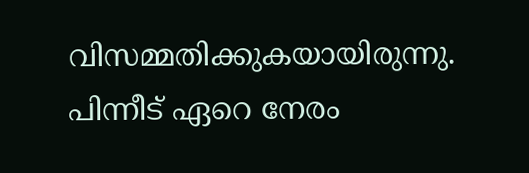വിസമ്മതിക്കുകയായിരുന്നു. പിന്നീട് ഏറെ നേരം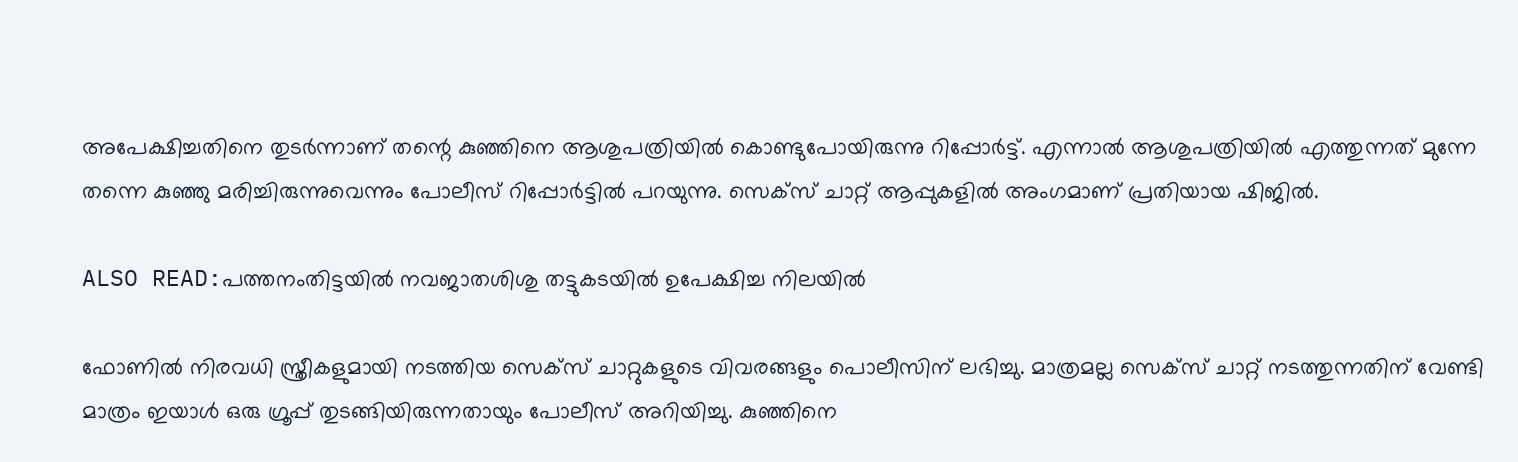അപേക്ഷിച്ചതിനെ തുടർന്നാണ് തന്റെ കുഞ്ഞിനെ ആശുപത്രിയിൽ കൊണ്ടുപോയിരുന്നു റിപ്പോർട്ട്. എന്നാൽ ആശുപത്രിയിൽ എത്തുന്നത് മുന്നേ തന്നെ കുഞ്ഞു മരിച്ചിരുന്നുവെന്നും പോലീസ് റിപ്പോർട്ടിൽ പറയുന്നു. സെക്സ് ചാറ്റ് ആപ്പുകളിൽ അംഗമാണ് പ്രതിയായ ഷിജിൽ.

ALSO READ:പത്തനംതിട്ടയിൽ നവജാതശിശു തട്ടുകടയിൽ ഉപേക്ഷിച്ച നിലയിൽ

ഫോണിൽ നിരവധി സ്ത്രീകളുമായി നടത്തിയ സെക്സ് ചാറ്റുകളുടെ വിവരങ്ങളും പൊലീസിന് ലഭിച്ചു. മാത്രമല്ല സെക്സ് ചാറ്റ് നടത്തുന്നതിന് വേണ്ടി മാത്രം ഇയാൾ ഒരു ഗ്രൂപ്പ് തുടങ്ങിയിരുന്നതായും പോലീസ് അറിയിച്ചു. കുഞ്ഞിനെ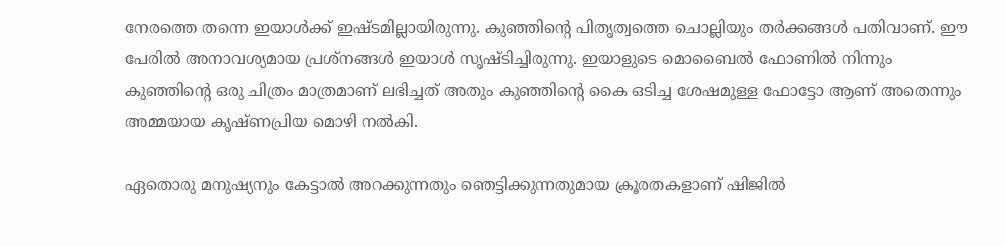നേരത്തെ തന്നെ ഇയാൾക്ക് ഇഷ്ടമില്ലായിരുന്നു. കുഞ്ഞിന്റെ പിതൃത്വത്തെ ചൊല്ലിയും തർക്കങ്ങൾ പതിവാണ്. ഈ പേരിൽ അനാവശ്യമായ പ്രശ്നങ്ങൾ ഇയാൾ സൃഷ്ടിച്ചിരുന്നു. ഇയാളുടെ മൊബൈൽ ഫോണിൽ നിന്നും കുഞ്ഞിന്റെ ഒരു ചിത്രം മാത്രമാണ് ലഭിച്ചത് അതും കുഞ്ഞിന്റെ കൈ ഒടിച്ച ശേഷമുള്ള ഫോട്ടോ ആണ് അതെന്നും അമ്മയായ കൃഷ്ണപ്രിയ മൊഴി നൽകി.

ഏതൊരു മനുഷ്യനും കേട്ടാൽ അറക്കുന്നതും ഞെട്ടിക്കുന്നതുമായ ക്രൂരതകളാണ് ഷിജിൽ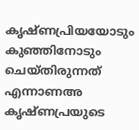കൃഷ്ണപ്രിയയോടും കുഞ്ഞിനോടും ചെയ്തിരുന്നത് എന്നാണഅ കൃഷ്ണപ്രയുടെ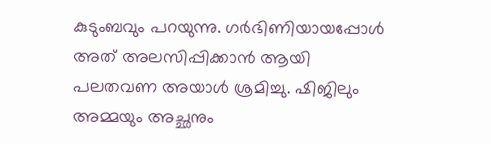കുടുംബവും പറയുന്നു. ഗർഭിണിയായപ്പോൾ അത് അലസിപ്പിക്കാൻ ആയി പലതവണ അയാൾ ശ്രമിച്ചു. ഷിജിലും അമ്മയും അച്ഛനും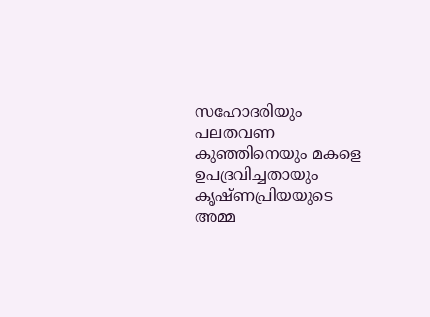സഹോദരിയും പലതവണ കുഞ്ഞിനെയും മകളെ ഉപദ്രവിച്ചതായും കൃഷ്ണപ്രിയയുടെ അമ്മ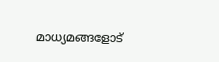മാധ്യമങ്ങളോട്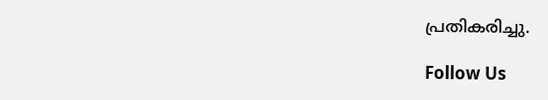പ്രതികരിച്ചു.

Follow Us